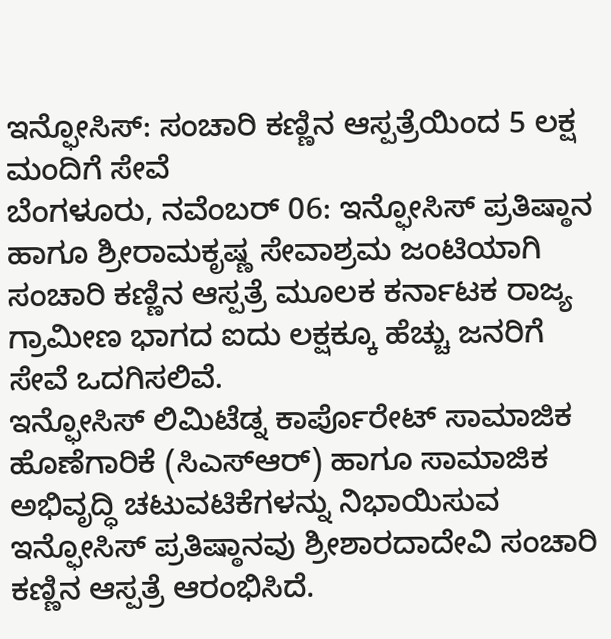ಇನ್ಫೋಸಿಸ್: ಸಂಚಾರಿ ಕಣ್ಣಿನ ಆಸ್ಪತ್ರೆಯಿಂದ 5 ಲಕ್ಷ ಮಂದಿಗೆ ಸೇವೆ
ಬೆಂಗಳೂರು, ನವೆಂಬರ್ 06: ಇನ್ಫೋಸಿಸ್ ಪ್ರತಿಷ್ಠಾನ ಹಾಗೂ ಶ್ರೀರಾಮಕೃಷ್ಣ ಸೇವಾಶ್ರಮ ಜಂಟಿಯಾಗಿ ಸಂಚಾರಿ ಕಣ್ಣಿನ ಆಸ್ಪತ್ರೆ ಮೂಲಕ ಕರ್ನಾಟಕ ರಾಜ್ಯ ಗ್ರಾಮೀಣ ಭಾಗದ ಐದು ಲಕ್ಷಕ್ಕೂ ಹೆಚ್ಚು ಜನರಿಗೆ ಸೇವೆ ಒದಗಿಸಲಿವೆ.
ಇನ್ಫೋಸಿಸ್ ಲಿಮಿಟೆಡ್ನ ಕಾರ್ಪೊರೇಟ್ ಸಾಮಾಜಿಕ ಹೊಣೆಗಾರಿಕೆ (ಸಿಎಸ್ಆರ್) ಹಾಗೂ ಸಾಮಾಜಿಕ ಅಭಿವೃದ್ಧಿ ಚಟುವಟಿಕೆಗಳನ್ನು ನಿಭಾಯಿಸುವ ಇನ್ಫೋಸಿಸ್ ಪ್ರತಿಷ್ಠಾನವು ಶ್ರೀಶಾರದಾದೇವಿ ಸಂಚಾರಿ ಕಣ್ಣಿನ ಆಸ್ಪತ್ರೆ ಆರಂಭಿಸಿದೆ.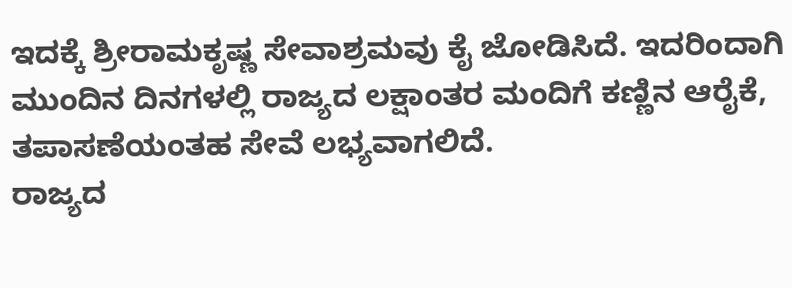ಇದಕ್ಕೆ ಶ್ರೀರಾಮಕೃಷ್ಣ ಸೇವಾಶ್ರಮವು ಕೈ ಜೋಡಿಸಿದೆ. ಇದರಿಂದಾಗಿ ಮುಂದಿನ ದಿನಗಳಲ್ಲಿ ರಾಜ್ಯದ ಲಕ್ಷಾಂತರ ಮಂದಿಗೆ ಕಣ್ಣಿನ ಆರೈಕೆ, ತಪಾಸಣೆಯಂತಹ ಸೇವೆ ಲಭ್ಯವಾಗಲಿದೆ.
ರಾಜ್ಯದ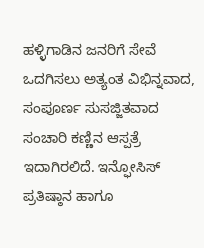ಹಳ್ಳಿಗಾಡಿನ ಜನರಿಗೆ ಸೇವೆ ಒದಗಿಸಲು ಅತ್ಯಂತ ವಿಭಿನ್ನವಾದ, ಸಂಪೂರ್ಣ ಸುಸಜ್ಜಿತವಾದ ಸಂಚಾರಿ ಕಣ್ಣಿನ ಆಸ್ಪತ್ರೆ ಇದಾಗಿರಲಿದೆ. ಇನ್ಫೋಸಿಸ್ ಪ್ರತಿಷ್ಠಾನ ಹಾಗೂ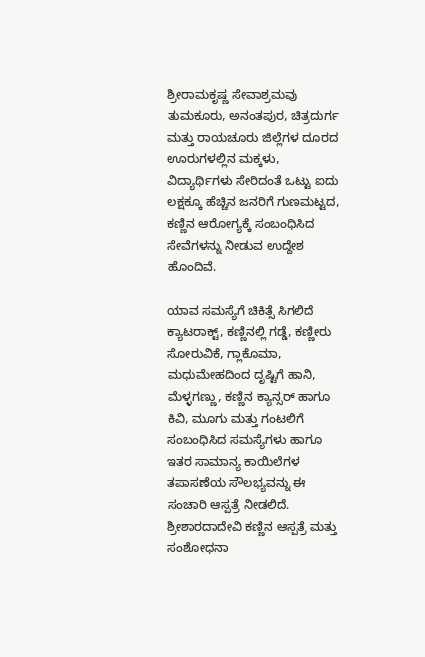ಶ್ರೀರಾಮಕೃಷ್ಣ ಸೇವಾಶ್ರಮವು ತುಮಕೂರು, ಅನಂತಪುರ, ಚಿತ್ರದುರ್ಗ ಮತ್ತು ರಾಯಚೂರು ಜಿಲ್ಲೆಗಳ ದೂರದ ಊರುಗಳಲ್ಲಿನ ಮಕ್ಕಳು, ವಿದ್ಯಾರ್ಥಿಗಳು ಸೇರಿದಂತೆ ಒಟ್ಟು ಐದು ಲಕ್ಷಕ್ಕೂ ಹೆಚ್ಚಿನ ಜನರಿಗೆ ಗುಣಮಟ್ಟದ, ಕಣ್ಣಿನ ಆರೋಗ್ಯಕ್ಕೆ ಸಂಬಂಧಿಸಿದ ಸೇವೆಗಳನ್ನು ನೀಡುವ ಉದ್ದೇಶ ಹೊಂದಿವೆ.

ಯಾವ ಸಮಸ್ಯೆಗೆ ಚಿಕಿತ್ಸೆ ಸಿಗಲಿದೆ
ಕ್ಯಾಟರಾಕ್ಟ್, ಕಣ್ಣಿನಲ್ಲಿ ಗಡ್ಡೆ, ಕಣ್ಣೀರು ಸೋರುವಿಕೆ, ಗ್ಲಾಕೊಮಾ, ಮಧುಮೇಹದಿಂದ ದೃಷ್ಟಿಗೆ ಹಾನಿ, ಮೆಳ್ಳಗಣ್ಣು, ಕಣ್ಣಿನ ಕ್ಯಾನ್ಸರ್ ಹಾಗೂ ಕಿವಿ, ಮೂಗು ಮತ್ತು ಗಂಟಲಿಗೆ ಸಂಬಂಧಿಸಿದ ಸಮಸ್ಯೆಗಳು ಹಾಗೂ ಇತರ ಸಾಮಾನ್ಯ ಕಾಯಿಲೆಗಳ ತಪಾಸಣೆಯ ಸೌಲಭ್ಯವನ್ನು ಈ ಸಂಚಾರಿ ಆಸ್ಪತ್ರೆ ನೀಡಲಿದೆ. ಶ್ರೀಶಾರದಾದೇವಿ ಕಣ್ಣಿನ ಆಸ್ಪತ್ರೆ ಮತ್ತು ಸಂಶೋಧನಾ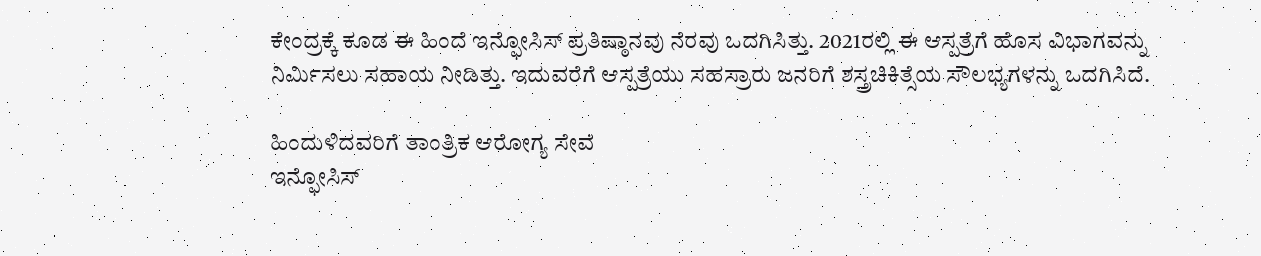ಕೇಂದ್ರಕ್ಕೆ ಕೂಡ ಈ ಹಿಂದೆ ಇನ್ಫೋಸಿಸ್ ಪ್ರತಿಷ್ಠಾನವು ನೆರವು ಒದಗಿಸಿತ್ತು. 2021ರಲ್ಲಿ ಈ ಆಸ್ಪತ್ರೆಗೆ ಹೊಸ ವಿಭಾಗವನ್ನು ನಿರ್ಮಿಸಲು ಸಹಾಯ ನೀಡಿತ್ತು. ಇದುವರೆಗೆ ಆಸ್ಪತ್ರೆಯು ಸಹಸ್ರಾರು ಜನರಿಗೆ ಶಸ್ತ್ರಚಿಕಿತ್ಸೆಯ ಸೌಲಭ್ಯಗಳನ್ನು ಒದಗಿಸಿದೆ.

ಹಿಂದುಳಿದವರಿಗೆ ತಾಂತ್ರಿಕ ಆರೋಗ್ಯ ಸೇವೆ
ಇನ್ಫೋಸಿಸ್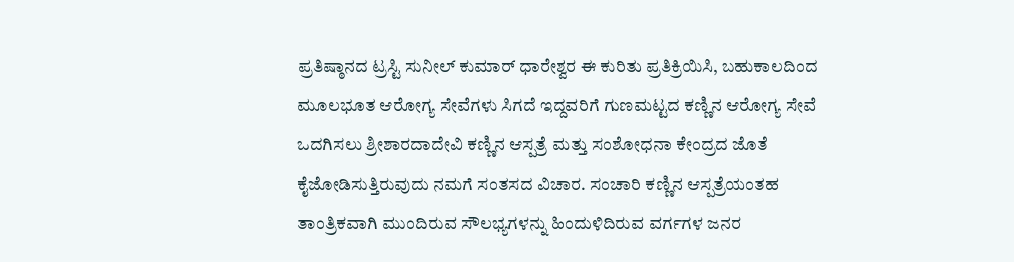ಪ್ರತಿಷ್ಠಾನದ ಟ್ರಸ್ಟಿ ಸುನೀಲ್ ಕುಮಾರ್ ಧಾರೇಶ್ವರ ಈ ಕುರಿತು ಪ್ರತಿಕ್ರಿಯಿಸಿ, ಬಹುಕಾಲದಿಂದ ಮೂಲಭೂತ ಆರೋಗ್ಯ ಸೇವೆಗಳು ಸಿಗದೆ ಇದ್ದವರಿಗೆ ಗುಣಮಟ್ಟದ ಕಣ್ಣಿನ ಆರೋಗ್ಯ ಸೇವೆ ಒದಗಿಸಲು ಶ್ರೀಶಾರದಾದೇವಿ ಕಣ್ಣಿನ ಆಸ್ಪತ್ರೆ ಮತ್ತು ಸಂಶೋಧನಾ ಕೇಂದ್ರದ ಜೊತೆ ಕೈಜೋಡಿಸುತ್ತಿರುವುದು ನಮಗೆ ಸಂತಸದ ವಿಚಾರ. ಸಂಚಾರಿ ಕಣ್ಣಿನ ಆಸ್ಪತ್ರೆಯಂತಹ ತಾಂತ್ರಿಕವಾಗಿ ಮುಂದಿರುವ ಸೌಲಭ್ಯಗಳನ್ನು ಹಿಂದುಳಿದಿರುವ ವರ್ಗಗಳ ಜನರ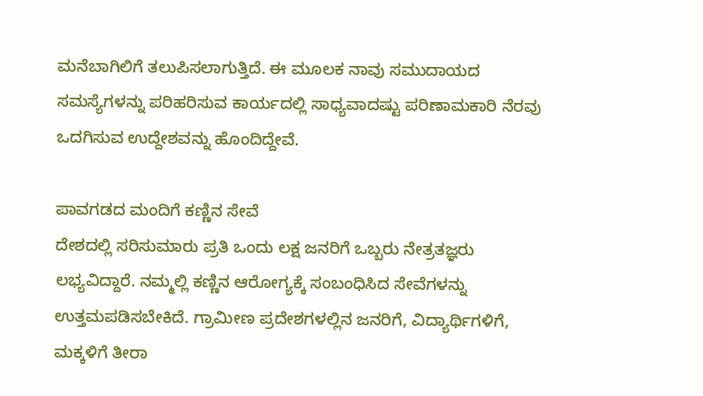ಮನೆಬಾಗಿಲಿಗೆ ತಲುಪಿಸಲಾಗುತ್ತಿದೆ. ಈ ಮೂಲಕ ನಾವು ಸಮುದಾಯದ ಸಮಸ್ಯೆಗಳನ್ನು ಪರಿಹರಿಸುವ ಕಾರ್ಯದಲ್ಲಿ ಸಾಧ್ಯವಾದಷ್ಟು ಪರಿಣಾಮಕಾರಿ ನೆರವು ಒದಗಿಸುವ ಉದ್ದೇಶವನ್ನು ಹೊಂದಿದ್ದೇವೆ.

ಪಾವಗಡದ ಮಂದಿಗೆ ಕಣ್ಣಿನ ಸೇವೆ
ದೇಶದಲ್ಲಿ ಸರಿಸುಮಾರು ಪ್ರತಿ ಒಂದು ಲಕ್ಷ ಜನರಿಗೆ ಒಬ್ಬರು ನೇತ್ರತಜ್ಞರು ಲಭ್ಯವಿದ್ದಾರೆ. ನಮ್ಮಲ್ಲಿ ಕಣ್ಣಿನ ಆರೋಗ್ಯಕ್ಕೆ ಸಂಬಂಧಿಸಿದ ಸೇವೆಗಳನ್ನು ಉತ್ತಮಪಡಿಸಬೇಕಿದೆ. ಗ್ರಾಮೀಣ ಪ್ರದೇಶಗಳಲ್ಲಿನ ಜನರಿಗೆ, ವಿದ್ಯಾರ್ಥಿಗಳಿಗೆ, ಮಕ್ಕಳಿಗೆ ತೀರಾ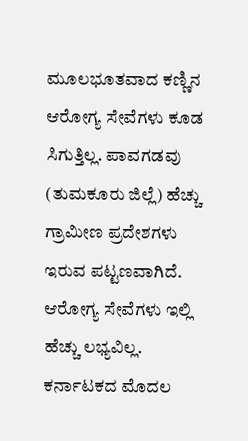ಮೂಲಭೂತವಾದ ಕಣ್ಣಿನ ಆರೋಗ್ಯ ಸೇವೆಗಳು ಕೂಡ ಸಿಗುತ್ತಿಲ್ಲ. ಪಾವಗಡವು (ತುಮಕೂರು ಜಿಲ್ಲೆ) ಹೆಚ್ಚು ಗ್ರಾಮೀಣ ಪ್ರದೇಶಗಳು ಇರುವ ಪಟ್ಟಣವಾಗಿದೆ. ಆರೋಗ್ಯ ಸೇವೆಗಳು ಇಲ್ಲಿ ಹೆಚ್ಚು ಲಭ್ಯವಿಲ್ಲ. ಕರ್ನಾಟಕದ ಮೊದಲ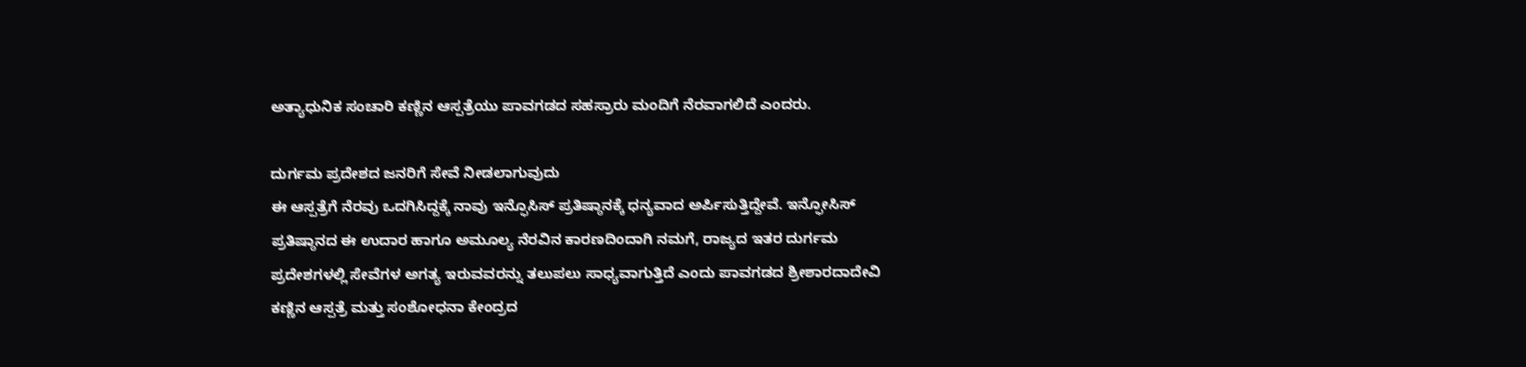ಅತ್ಯಾಧುನಿಕ ಸಂಚಾರಿ ಕಣ್ಣಿನ ಆಸ್ಪತ್ರೆಯು ಪಾವಗಡದ ಸಹಸ್ರಾರು ಮಂದಿಗೆ ನೆರವಾಗಲಿದೆ ಎಂದರು.

ದುರ್ಗಮ ಪ್ರದೇಶದ ಜನರಿಗೆ ಸೇವೆ ನೀಡಲಾಗುವುದು
ಈ ಆಸ್ಪತ್ರೆಗೆ ನೆರವು ಒದಗಿಸಿದ್ದಕ್ಕೆ ನಾವು ಇನ್ಫೊಸಿಸ್ ಪ್ರತಿಷ್ಠಾನಕ್ಕೆ ಧನ್ಯವಾದ ಅರ್ಪಿಸುತ್ತಿದ್ದೇವೆ. ಇನ್ಫೋಸಿಸ್ ಪ್ರತಿಷ್ಠಾನದ ಈ ಉದಾರ ಹಾಗೂ ಅಮೂಲ್ಯ ನೆರವಿನ ಕಾರಣದಿಂದಾಗಿ ನಮಗೆ, ರಾಜ್ಯದ ಇತರ ದುರ್ಗಮ ಪ್ರದೇಶಗಳಲ್ಲಿ ಸೇವೆಗಳ ಅಗತ್ಯ ಇರುವವರನ್ನು ತಲುಪಲು ಸಾಧ್ಯವಾಗುತ್ತಿದೆ ಎಂದು ಪಾವಗಡದ ಶ್ರೀಶಾರದಾದೇವಿ ಕಣ್ಣಿನ ಆಸ್ಪತ್ರೆ ಮತ್ತು ಸಂಶೋಧನಾ ಕೇಂದ್ರದ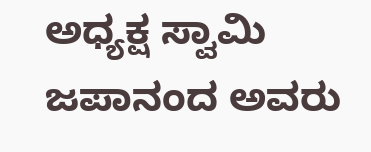ಅಧ್ಯಕ್ಷ ಸ್ವಾಮಿ ಜಪಾನಂದ ಅವರು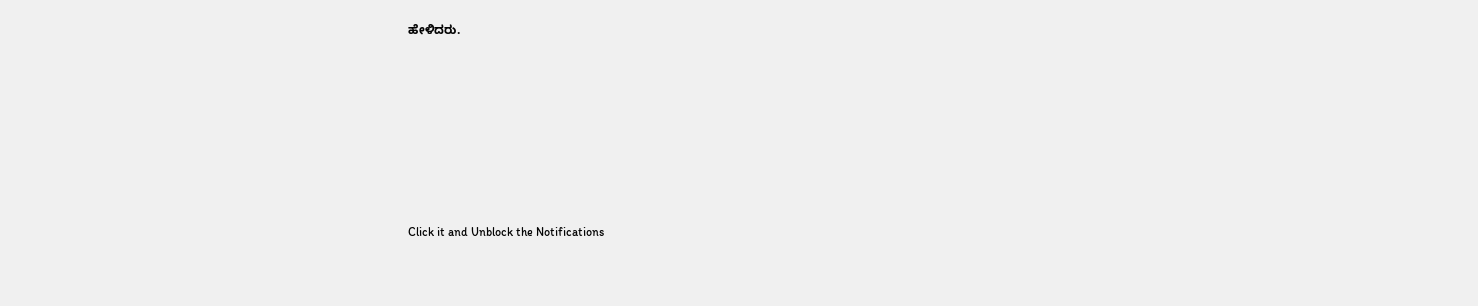ಹೇಳಿದರು.












Click it and Unblock the Notifications